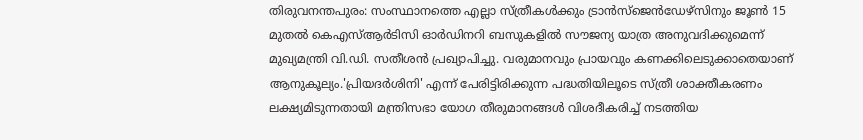തിരുവനന്തപുരം: സംസ്ഥാനത്തെ എല്ലാ സ്ത്രീകൾക്കും ട്രാൻസ്ജെൻഡേഴ്സിനും ജൂൺ 15 മുതൽ കെഎസ്ആർടിസി ഓർഡിനറി ബസുകളിൽ സൗജന്യ യാത്ര അനുവദിക്കുമെന്ന് മുഖ്യമന്ത്രി വി.ഡി. സതീശൻ പ്രഖ്യാപിച്ചു. വരുമാനവും പ്രായവും കണക്കിലെടുക്കാതെയാണ് ആനുകൂല്യം.'പ്രിയദർശിനി' എന്ന് പേരിട്ടിരിക്കുന്ന പദ്ധതിയിലൂടെ സ്ത്രീ ശാക്തീകരണം ലക്ഷ്യമിടുന്നതായി മന്ത്രിസഭാ യോഗ തീരുമാനങ്ങൾ വിശദീകരിച്ച് നടത്തിയ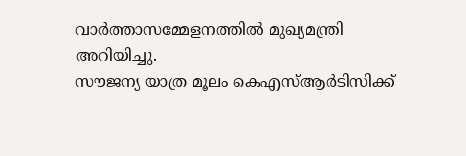വാർത്താസമ്മേളനത്തിൽ മുഖ്യമന്ത്രി അറിയിച്ചു.
സൗജന്യ യാത്ര മൂലം കെഎസ്ആർടിസിക്ക്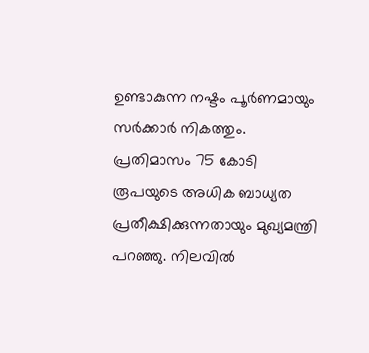ഉണ്ടാകുന്ന നഷ്ടം പൂർണമായും സർക്കാർ നികത്തും. പ്രതിമാസം 75 കോടി രൂപയുടെ അധിക ബാധ്യത പ്രതീക്ഷിക്കുന്നതായും മുഖ്യമന്ത്രി പറഞ്ഞു. നിലവിൽ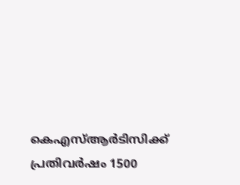കെഎസ്ആർടിസിക്ക് പ്രതിവർഷം 1500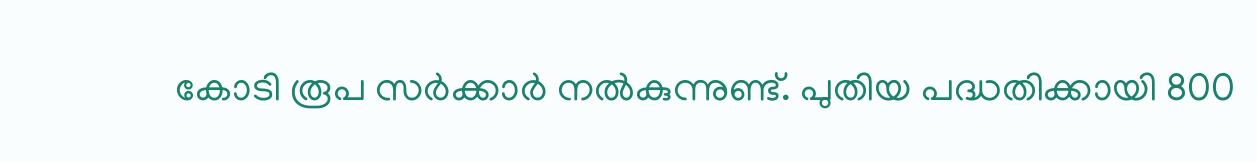കോടി രൂപ സർക്കാർ നൽകുന്നുണ്ട്. പുതിയ പദ്ധതിക്കായി 800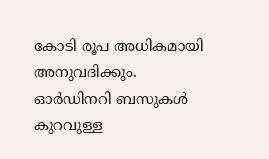കോടി രൂപ അധികമായി അനുവദിക്കും.
ഓർഡിനറി ബസുകൾ കുറവുള്ള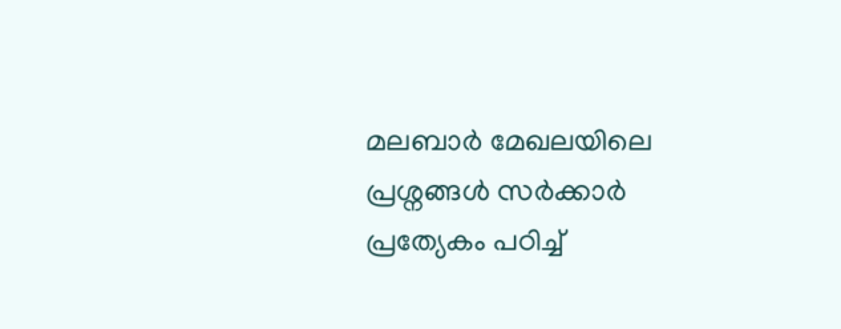മലബാർ മേഖലയിലെ പ്രശ്നങ്ങൾ സർക്കാർ പ്രത്യേകം പഠിച്ച്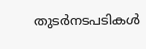തുടർനടപടികൾ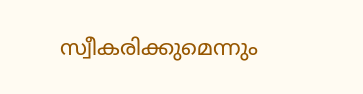സ്വീകരിക്കുമെന്നും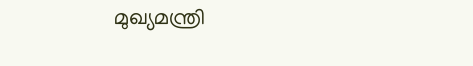മുഖ്യമന്ത്രി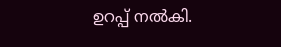ഉറപ്പ് നൽകി.